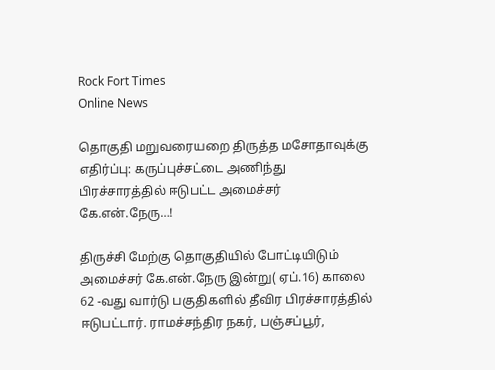Rock Fort Times
Online News

தொகுதி மறுவரையறை திருத்த மசோதாவுக்கு எதிர்ப்பு: கருப்புச்சட்டை அணிந்து பிரச்சாரத்தில் ஈடுபட்ட அமைச்சர் கே.என்.நேரு…!

திருச்சி மேற்கு தொகுதியில் போட்டியிடும் அமைச்சர் கே.என்.நேரு இன்று( ஏப்.16) காலை 62 -வது வார்டு பகுதிகளில் தீவிர பிரச்சாரத்தில் ஈடுபட்டார். ராமச்சந்திர நகர், பஞ்சப்பூர்,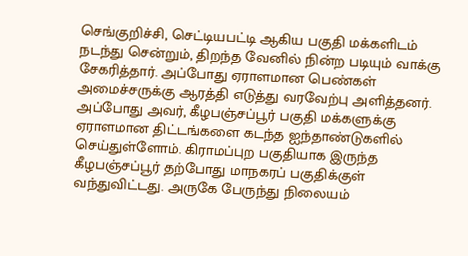செங்குறிச்சி, செட்டியபட்டி ஆகிய பகுதி மக்களிடம் நடந்து சென்றும், திறந்த வேனில் நின்ற படியும் வாக்கு சேகரித்தார். அப்போது ஏராளமான பெண்கள் அமைச்சருக்கு ஆரத்தி எடுத்து வரவேற்பு அளித்தனர். அப்போது அவர், கீழபஞ்சப்பூர் பகுதி மக்களுக்கு ஏராளமான திட்டங்களை கடந்த ஐந்தாண்டுகளில் செய்துள்ளோம். கிராமப்புற பகுதியாக இருந்த கீழபஞ்சப்பூர் தற்போது மாநகரப் பகுதிக்குள் வந்துவிட்டது. அருகே பேருந்து நிலையம்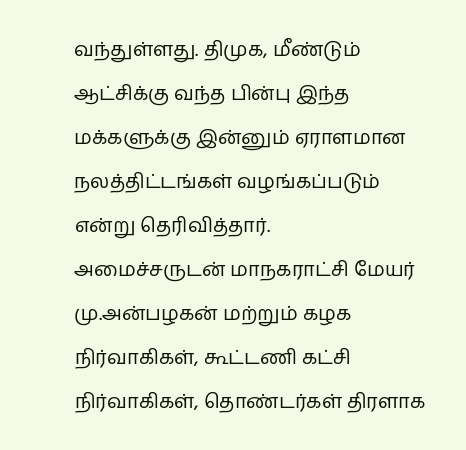வந்துள்ளது. திமுக, மீண்டும் ஆட்சிக்கு வந்த பின்பு இந்த மக்களுக்கு இன்னும் ஏராளமான நலத்திட்டங்கள் வழங்கப்படும் என்று தெரிவித்தார்.
அமைச்சருடன் மாநகராட்சி மேயர் மு.அன்பழகன் மற்றும் கழக நிர்வாகிகள், கூட்டணி கட்சி நிர்வாகிகள், தொண்டர்கள் திரளாக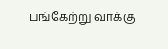பங்கேற்று வாக்கு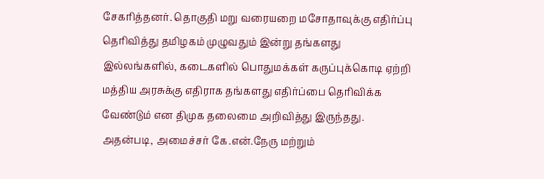சேகரித்தனர். தொகுதி மறு வரையறை மசோதாவுக்கு எதிர்ப்பு தெரிவித்து தமிழகம் முழுவதும் இன்று தங்களது இல்லங்களில், கடைகளில் பொதுமக்கள் கருப்புக்கொடி ஏற்றி
மத்திய அரசுக்கு எதிராக தங்களது எதிர்ப்பை தெரிவிக்க வேண்டும் என திமுக தலைமை அறிவித்து இருந்தது. அதன்படி, அமைச்சர் கே.என்.நேரு மற்றும்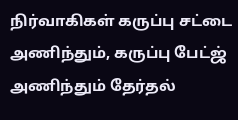நிர்வாகிகள் கருப்பு சட்டை அணிந்தும், கருப்பு பேட்ஜ் அணிந்தும் தேர்தல்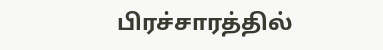பிரச்சாரத்தில்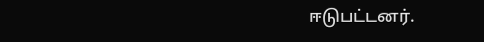ஈடுபட்டனர்.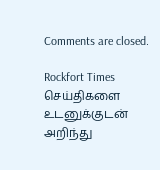Comments are closed.

Rockfort Times செய்திகளை உடனுக்குடன் அறிந்து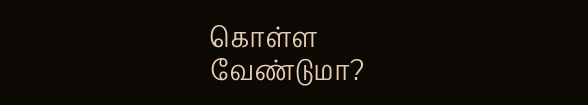கொள்ள வேண்டுமா?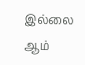இல்லை ஆம்